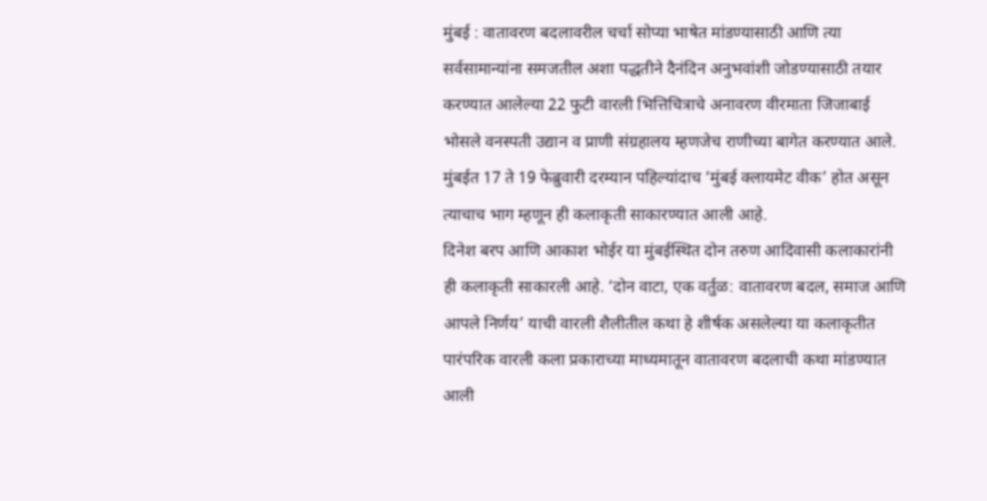मुंबई : वातावरण बदलावरील चर्चा सोप्या भाषेत मांडण्यासाठी आणि त्या सर्वसामान्यांना समजतील अशा पद्धतीने दैनंदिन अनुभवांशी जोडण्यासाठी तयार करण्यात आलेल्या 22 फुटी वारली भित्तिचित्राचे अनावरण वीरमाता जिजाबाई भोसले वनस्पती उद्यान व प्राणी संग्रहालय म्हणजेच राणीच्या बागेत करण्यात आले. मुंबईत 17 ते 19 फेब्रुवारी दरम्यान पहिल्यांदाच ‘मुंबई क्लायमेट वीक’ होत असून त्याचाच भाग म्हणून ही कलाकृती साकारण्यात आली आहे.
दिनेश बरप आणि आकाश भोईर या मुंबईस्थित दोन तरुण आदिवासी कलाकारांनी ही कलाकृती साकारली आहे. ‘दोन वाटा, एक वर्तुळ: वातावरण बदल, समाज आणि आपले निर्णय’ याची वारली शैलीतील कथा हे शीर्षक असलेल्या या कलाकृतीत पारंपरिक वारली कला प्रकाराच्या माध्यमातून वातावरण बदलाची कथा मांडण्यात आली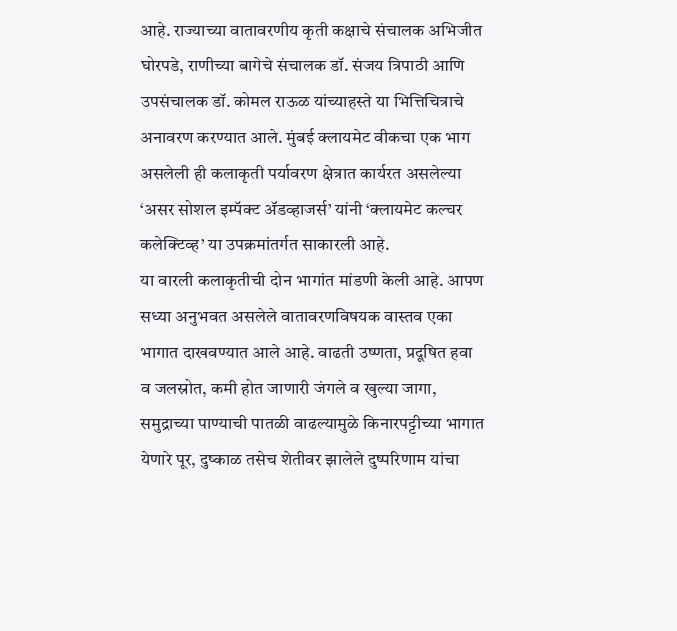आहे. राज्याच्या वातावरणीय कृती कक्षाचे संचालक अभिजीत घोरपडे, राणीच्या बागेचे संचालक डॉ. संजय त्रिपाठी आणि उपसंचालक डॉ. कोमल राऊळ यांच्याहस्ते या भित्तिचित्राचे अनावरण करण्यात आले. मुंबई क्लायमेट वीकचा एक भाग असलेली ही कलाकृती पर्यावरण क्षेत्रात कार्यरत असलेल्या ‘असर सोशल इम्पॅक्ट ॲडव्हाजर्स’ यांनी ‘क्लायमेट कल्चर कलेक्टिव्ह’ या उपक्रमांतर्गत साकारली आहे.
या वारली कलाकृतीची दोन भागांत मांडणी केली आहे. आपण सध्या अनुभवत असलेले वातावरणविषयक वास्तव एका भागात दाखवण्यात आले आहे. वाढती उष्णता, प्रदूषित हवा व जलस्रोत, कमी होत जाणारी जंगले व खुल्या जागा, समुद्राच्या पाण्याची पातळी वाढल्यामुळे किनारपट्टीच्या भागात येणारे पूर, दुष्काळ तसेच शेतीवर झालेले दुष्परिणाम यांचा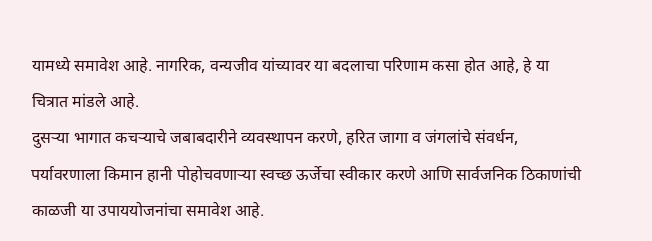यामध्ये समावेश आहे. नागरिक, वन्यजीव यांच्यावर या बदलाचा परिणाम कसा होत आहे, हे या चित्रात मांडले आहे.
दुसऱ्या भागात कचऱ्याचे जबाबदारीने व्यवस्थापन करणे, हरित जागा व जंगलांचे संवर्धन, पर्यावरणाला किमान हानी पोहोचवणाऱ्या स्वच्छ ऊर्जेचा स्वीकार करणे आणि सार्वजनिक ठिकाणांची काळजी या उपाययोजनांचा समावेश आहे.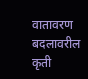वातावरण बदलावरील कृती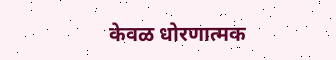केवळ धोरणात्मक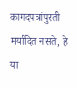कागदपत्रांपुरती मर्यादित नसते, हे या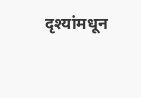दृश्यांमधून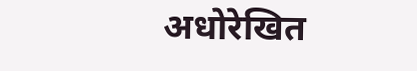अधोरेखित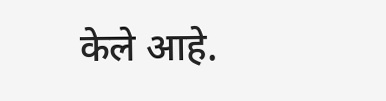केले आहे.